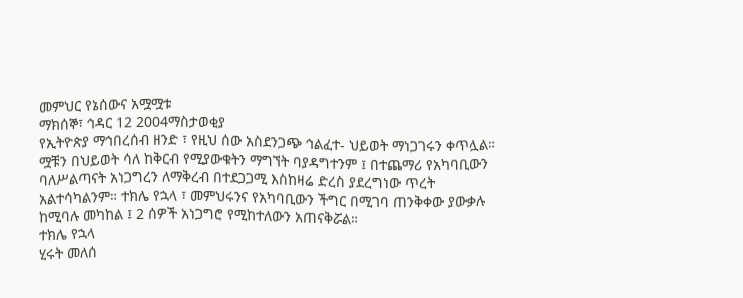መምህር የኔሰውና አሟሟቱ
ማክሰኞ፣ ኅዳር 12 2004ማስታወቂያ
የኢትዮጵያ ማኅበረሰብ ዘንድ ፣ የዚህ ሰው አስደንጋጭ ኅልፈተ- ህይወት ማነጋገሩን ቀጥሏል።
ሟቹን በህይወት ሳለ ከቅርብ የሚያውቁትን ማግኘት ባያዳግተንም ፤ በተጨማሪ የአካባቢውን ባለሥልጣናት አነጋግረን ለማቅረብ በተደጋጋሚ እስከዛሬ ድረስ ያደረግነው ጥረት አልተሳካልንም። ተክሌ የኋላ ፣ መምህሩንና የአካባቢውን ችግር በሚገባ ጠንቅቀው ያውቃሉ ከሚባሉ መካከል ፤ 2 ሰዎች አነጋግሮ የሚከተለውን አጠናቅሯል።
ተክሌ የኋላ
ሂሩት መለሰ